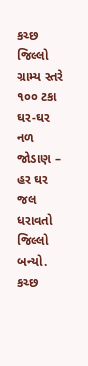કચ્છ જિલ્લો ગ્રામ્ય સ્તરે ૧૦૦ ટકા ઘર-ઘર નળ જોડાણ – હર ઘર જલ ધરાવતો જિલ્લો બન્યો. કચ્છ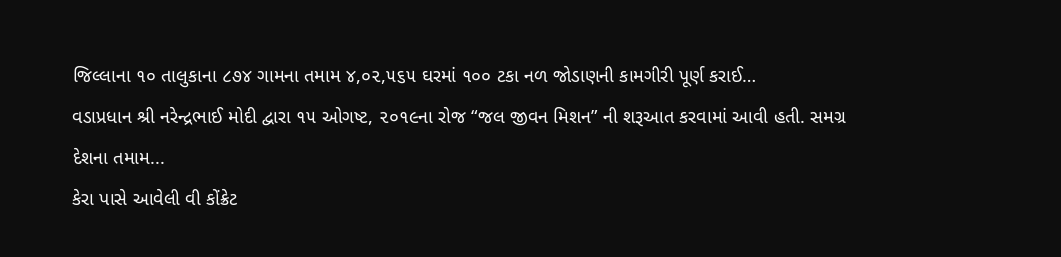જિલ્લાના ૧૦ તાલુકાના ૮૭૪ ગામના તમામ ૪,૦૨,૫૬૫ ઘરમાં ૧૦૦ ટકા નળ જોડાણની કામગીરી પૂર્ણ કરાઈ…
વડાપ્રધાન શ્રી નરેન્દ્રભાઈ મોદી દ્વારા ૧૫ ઓગષ્ટ, ૨૦૧૯ના રોજ “જલ જીવન મિશન” ની શરૂઆત કરવામાં આવી હતી. સમગ્ર દેશના તમામ...
કેરા પાસે આવેલી વી કોંક્રેટ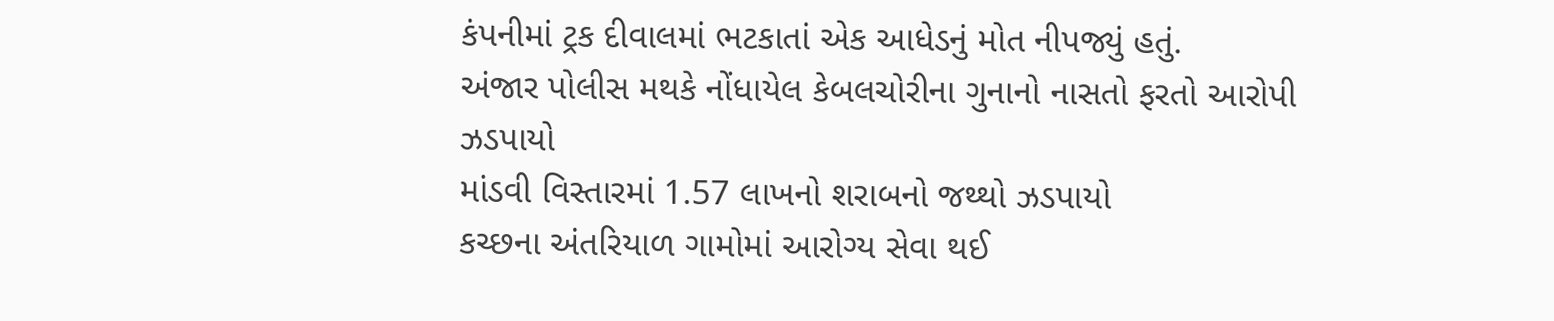કંપનીમાં ટ્રક દીવાલમાં ભટકાતાં એક આધેડનું મોત નીપજ્યું હતું.
અંજાર પોલીસ મથકે નોંધાયેલ કેબલચોરીના ગુનાનો નાસતો ફરતો આરોપી ઝડપાયો
માંડવી વિસ્તારમાં 1.57 લાખનો શરાબનો જથ્થો ઝડપાયો
કચ્છના અંતરિયાળ ગામોમાં આરોગ્ય સેવા થઈ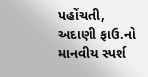પહોંચતી, અદાણી ફાઉ.નો માનવીય સ્પર્શ